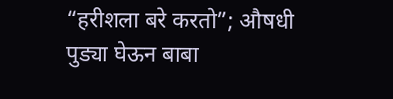“हरीशला बरे करतो”; औषधी पुड्या घेऊन बाबा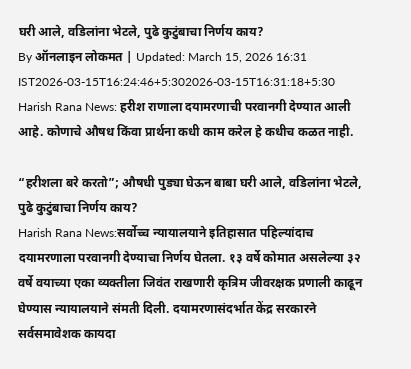घरी आले, वडिलांना भेटले, पुढे कुटुंबाचा निर्णय काय?
By ऑनलाइन लोकमत | Updated: March 15, 2026 16:31 IST2026-03-15T16:24:46+5:302026-03-15T16:31:18+5:30
Harish Rana News: हरीश राणाला दयामरणाची परवानगी देण्यात आली आहे. कोणाचे औषध किंवा प्रार्थना कधी काम करेल हे कधीच कळत नाही.

“हरीशला बरे करतो”; औषधी पुड्या घेऊन बाबा घरी आले, वडिलांना भेटले, पुढे कुटुंबाचा निर्णय काय?
Harish Rana News:सर्वोच्च न्यायालयाने इतिहासात पहिल्यांदाच दयामरणाला परवानगी देण्याचा निर्णय घेतला. १३ वर्षे कोमात असलेल्या ३२ वर्षे वयाच्या एका व्यक्तीला जिवंत राखणारी कृत्रिम जीवरक्षक प्रणाली काढून घेण्यास न्यायालयाने संमती दिली. दयामरणासंदर्भात केंद्र सरकारने सर्वसमावेशक कायदा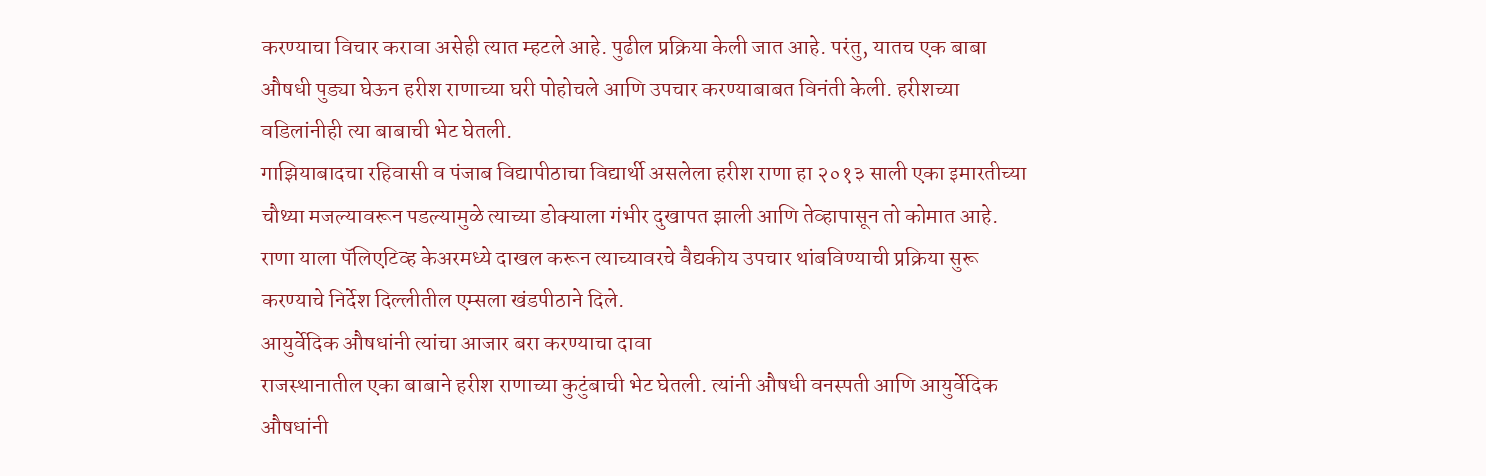करण्याचा विचार करावा असेही त्यात म्हटले आहे. पुढील प्रक्रिया केली जात आहे. परंतु, यातच एक बाबा औषधी पुड्या घेऊन हरीश राणाच्या घरी पोहोचले आणि उपचार करण्याबाबत विनंती केली. हरीशच्या वडिलांनीही त्या बाबाची भेट घेतली.
गाझियाबादचा रहिवासी व पंजाब विद्यापीठाचा विद्यार्थी असलेला हरीश राणा हा २०१३ साली एका इमारतीच्या चौथ्या मजल्यावरून पडल्यामुळे त्याच्या डोक्याला गंभीर दुखापत झाली आणि तेव्हापासून तो कोमात आहे. राणा याला पॅलिएटिव्ह केअरमध्ये दाखल करून त्याच्यावरचे वैद्यकीय उपचार थांबविण्याची प्रक्रिया सुरू करण्याचे निर्देश दिल्लीतील एम्सला खंडपीठाने दिले.
आयुर्वेदिक औषधांनी त्यांचा आजार बरा करण्याचा दावा
राजस्थानातील एका बाबाने हरीश राणाच्या कुटुंबाची भेट घेतली. त्यांनी औषधी वनस्पती आणि आयुर्वेदिक औषधांनी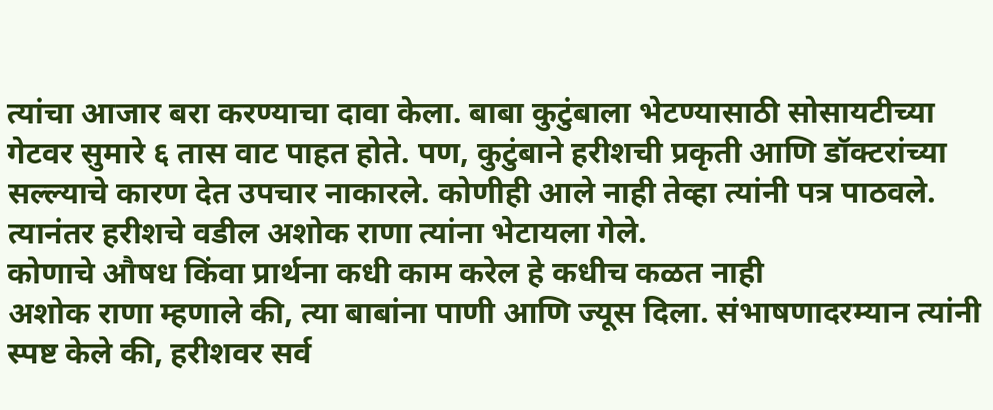त्यांचा आजार बरा करण्याचा दावा केला. बाबा कुटुंबाला भेटण्यासाठी सोसायटीच्या गेटवर सुमारे ६ तास वाट पाहत होते. पण, कुटुंबाने हरीशची प्रकृती आणि डॉक्टरांच्या सल्ल्याचे कारण देत उपचार नाकारले. कोणीही आले नाही तेव्हा त्यांनी पत्र पाठवले. त्यानंतर हरीशचे वडील अशोक राणा त्यांना भेटायला गेले.
कोणाचे औषध किंवा प्रार्थना कधी काम करेल हे कधीच कळत नाही
अशोक राणा म्हणाले की, त्या बाबांना पाणी आणि ज्यूस दिला. संभाषणादरम्यान त्यांनी स्पष्ट केले की, हरीशवर सर्व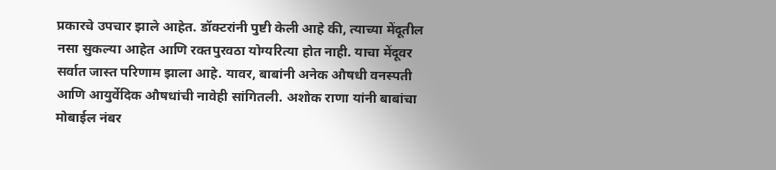प्रकारचे उपचार झाले आहेत. डॉक्टरांनी पुष्टी केली आहे की, त्याच्या मेंदूतील नसा सुकल्या आहेत आणि रक्तपुरवठा योग्यरित्या होत नाही. याचा मेंदूवर सर्वात जास्त परिणाम झाला आहे. यावर, बाबांनी अनेक औषधी वनस्पती आणि आयुर्वेदिक औषधांची नावेही सांगितली. अशोक राणा यांनी बाबांचा मोबाईल नंबर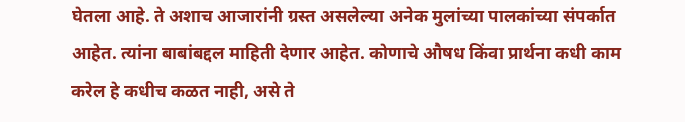घेतला आहे. ते अशाच आजारांनी ग्रस्त असलेल्या अनेक मुलांच्या पालकांच्या संपर्कात आहेत. त्यांना बाबांबद्दल माहिती देणार आहेत. कोणाचे औषध किंवा प्रार्थना कधी काम करेल हे कधीच कळत नाही, असे ते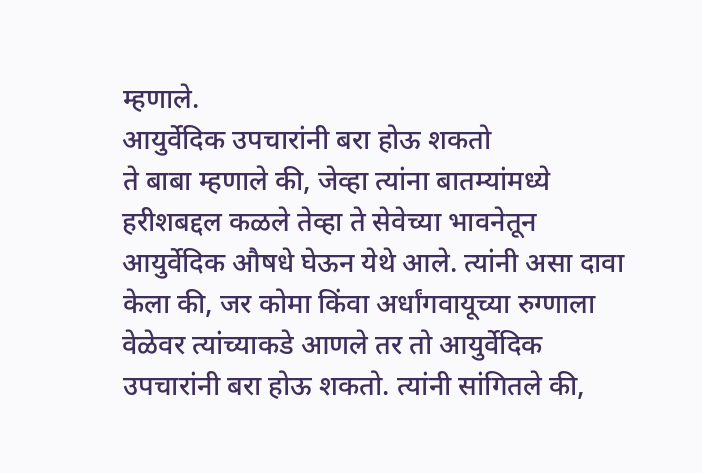म्हणाले.
आयुर्वेदिक उपचारांनी बरा होऊ शकतो
ते बाबा म्हणाले की, जेव्हा त्यांना बातम्यांमध्ये हरीशबद्दल कळले तेव्हा ते सेवेच्या भावनेतून आयुर्वेदिक औषधे घेऊन येथे आले. त्यांनी असा दावा केला की, जर कोमा किंवा अर्धांगवायूच्या रुग्णाला वेळेवर त्यांच्याकडे आणले तर तो आयुर्वेदिक उपचारांनी बरा होऊ शकतो. त्यांनी सांगितले की,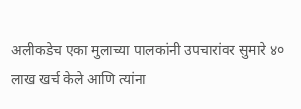अलीकडेच एका मुलाच्या पालकांनी उपचारांवर सुमारे ४० लाख खर्च केले आणि त्यांना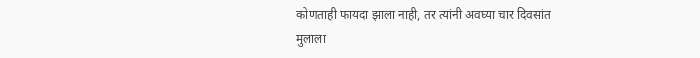कोणताही फायदा झाला नाही, तर त्यांनी अवघ्या चार दिवसांत मुलाला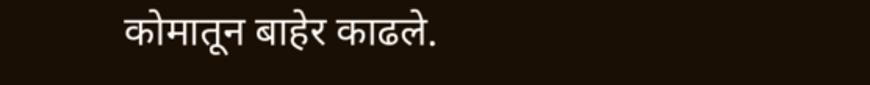कोमातून बाहेर काढले.